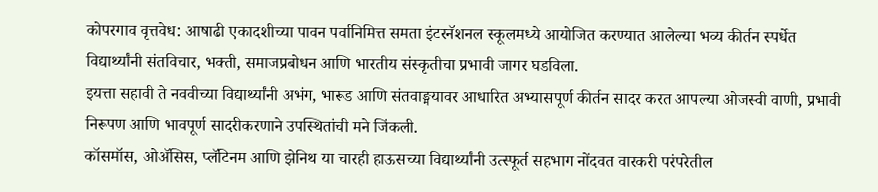कोपरगाव वृत्तवेध: आषाढी एकादशीच्या पावन पर्वानिमित्त समता इंटरनॅशनल स्कूलमध्ये आयोजित करण्यात आलेल्या भव्य कीर्तन स्पर्धेत विद्यार्थ्यांनी संतविचार, भक्ती, समाजप्रबोधन आणि भारतीय संस्कृतीचा प्रभावी जागर घडविला.
इयत्ता सहावी ते नववीच्या विद्यार्थ्यांनी अभंग, भारूड आणि संतवाङ्मयावर आधारित अभ्यासपूर्ण कीर्तन सादर करत आपल्या ओजस्वी वाणी, प्रभावी निरूपण आणि भावपूर्ण सादरीकरणाने उपस्थितांची मने जिंकली.
कॉसमॉस, ओॲसिस, प्लॅटिनम आणि झेनिथ या चारही हाऊसच्या विद्यार्थ्यांनी उत्स्फूर्त सहभाग नोंदवत वारकरी परंपरेतील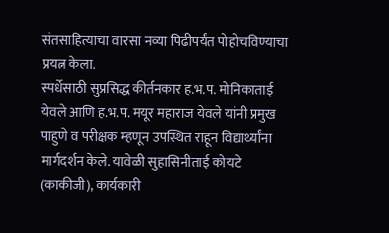संतसाहित्याचा वारसा नव्या पिढीपर्यंत पोहोचविण्याचा प्रयत्न केला.
स्पर्धेसाठी सुप्रसिद्ध कीर्तनकार ह.भ.प. मोनिकाताई येवले आणि ह.भ.प. मयूर महाराज येवले यांनी प्रमुख पाहुणे व परीक्षक म्हणून उपस्थित राहून विद्यार्थ्यांना मार्गदर्शन केले. यावेळी सुहासिनीताई कोयटे (काकीजी), कार्यकारी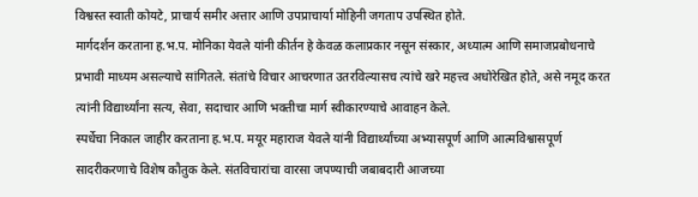विश्वस्त स्वाती कोयटे, प्राचार्य समीर अत्तार आणि उपप्राचार्या मोहिनी जगताप उपस्थित होते.
मार्गदर्शन करताना ह.भ.प. मोनिका येवले यांनी कीर्तन हे केवळ कलाप्रकार नसून संस्कार, अध्यात्म आणि समाजप्रबोधनाचे प्रभावी माध्यम असल्याचे सांगितले. संतांचे विचार आचरणात उतरविल्यासच त्यांचे खरे महत्त्व अधोरेखित होते, असे नमूद करत त्यांनी विद्यार्थ्यांना सत्य, सेवा, सदाचार आणि भक्तीचा मार्ग स्वीकारण्याचे आवाहन केले.
स्पर्धेचा निकाल जाहीर करताना ह.भ.प. मयूर महाराज येवले यांनी विद्यार्थ्यांच्या अभ्यासपूर्ण आणि आत्मविश्वासपूर्ण सादरीकरणाचे विशेष कौतुक केले. संतविचारांचा वारसा जपण्याची जबाबदारी आजच्या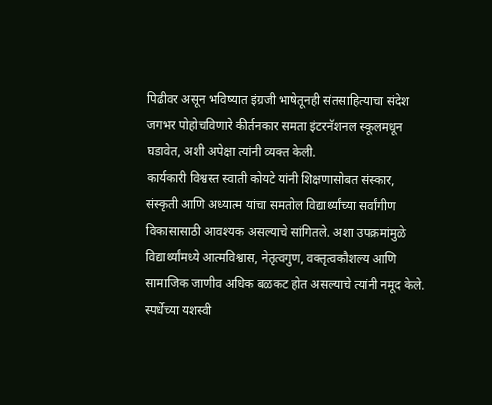पिढीवर असून भविष्यात इंग्रजी भाषेतूनही संतसाहित्याचा संदेश जगभर पोहोचविणारे कीर्तनकार समता इंटरनॅशनल स्कूलमधून घडावेत, अशी अपेक्षा त्यांनी व्यक्त केली.
कार्यकारी विश्वस्त स्वाती कोयटे यांनी शिक्षणासोबत संस्कार, संस्कृती आणि अध्यात्म यांचा समतोल विद्यार्थ्यांच्या सर्वांगीण विकासासाठी आवश्यक असल्याचे सांगितले. अशा उपक्रमांमुळे विद्यार्थ्यांमध्ये आत्मविश्वास, नेतृत्वगुण, वक्तृत्वकौशल्य आणि सामाजिक जाणीव अधिक बळकट होत असल्याचे त्यांनी नमूद केले.
स्पर्धेच्या यशस्वी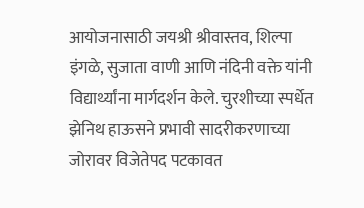आयोजनासाठी जयश्री श्रीवास्तव, शिल्पा इंगळे, सुजाता वाणी आणि नंदिनी वक्ते यांनी विद्यार्थ्यांना मार्गदर्शन केले. चुरशीच्या स्पर्धेत झेनिथ हाऊसने प्रभावी सादरीकरणाच्या जोरावर विजेतेपद पटकावत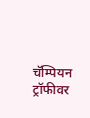चॅम्पियन ट्रॉफीवर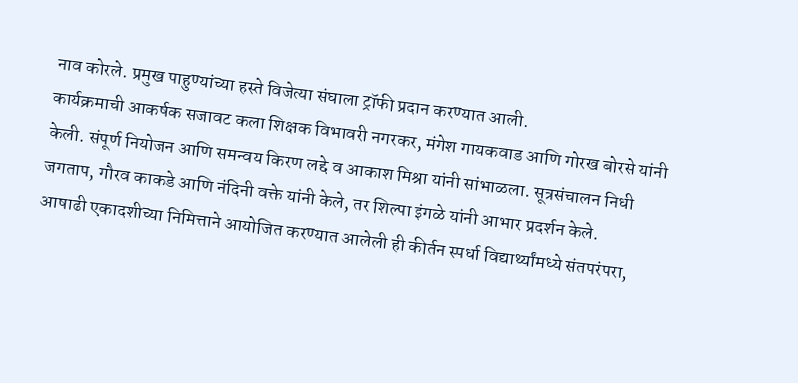नाव कोरले. प्रमुख पाहुण्यांच्या हस्ते विजेत्या संघाला ट्रॉफी प्रदान करण्यात आली.
कार्यक्रमाची आकर्षक सजावट कला शिक्षक विभावरी नगरकर, मंगेश गायकवाड आणि गोरख बोरसे यांनी केली. संपूर्ण नियोजन आणि समन्वय किरण लद्दे व आकाश मिश्रा यांनी सांभाळला. सूत्रसंचालन निधी जगताप, गौरव काकडे आणि नंदिनी वक्ते यांनी केले, तर शिल्पा इंगळे यांनी आभार प्रदर्शन केले.
आषाढी एकादशीच्या निमित्ताने आयोजित करण्यात आलेली ही कीर्तन स्पर्धा विद्यार्थ्यांमध्ये संतपरंपरा,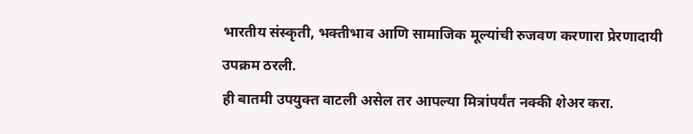भारतीय संस्कृती, भक्तीभाव आणि सामाजिक मूल्यांची रुजवण करणारा प्रेरणादायी उपक्रम ठरली.
ही बातमी उपयुक्त वाटली असेल तर आपल्या मित्रांपर्यंत नक्की शेअर करा.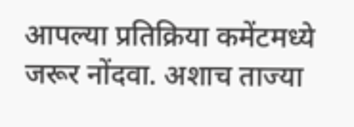आपल्या प्रतिक्रिया कमेंटमध्ये जरूर नोंदवा. अशाच ताज्या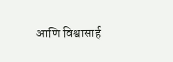आणि विश्वासार्ह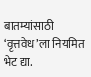बातम्यांसाठी ‘वृत्तवेध’ला नियमित भेट द्या.